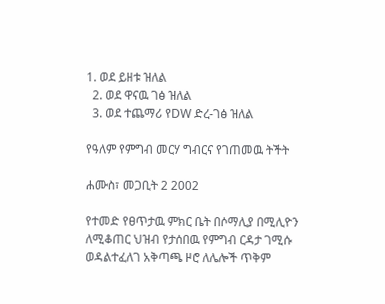1. ወደ ይዘቱ ዝለል
  2. ወደ ዋናዉ ገፅ ዝለል
  3. ወደ ተጨማሪ የDW ድረ-ገፅ ዝለል

የዓለም የምግብ መርሃ ግብርና የገጠመዉ ትችት

ሐሙስ፣ መጋቢት 2 2002

የተመድ የፀጥታዉ ምክር ቤት በሶማሊያ በሚሊዮን ለሚቆጠር ህዝብ የታሰበዉ የምግብ ርዳታ ገሚሱ ወዳልተፈለገ አቅጣጫ ዞሮ ለሌሎች ጥቅም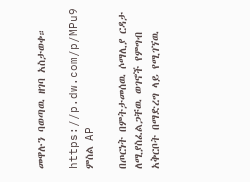መዋሉን ባወጣዉ ዘገባ አስታወቀ።

https://p.dw.com/p/MPu9
ምስል AP

በጦርነት በምትታመሰዉ ሶማሊያ ርዳታ ለሚያስፈልጋቸዉ ወገኖች የምግብ አቅርቦት በማድረግ ላይ የሚገኘዉ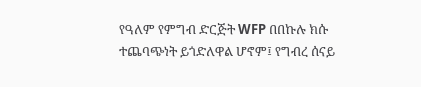የዓለም የምግብ ድርጅት WFP በበኩሉ ክሱ ተጨባጭነት ይጎድለዋል ሆኖም፤ የግብረ ሰናይ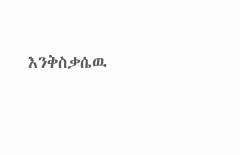እንቅስቃሴዉ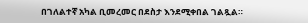በገለልተኛ አካል ቢመረመር በደስታ እንደሚቀበል ገልጿል።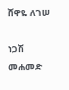ሸዋዬ ለገሠ

ነጋሽ መሐመድ